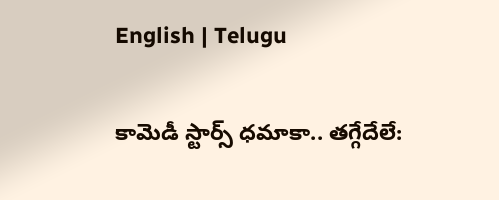English | Telugu

కామెడీ స్టార్స్ ధ‌మాకా.. త‌గ్గేదేలే: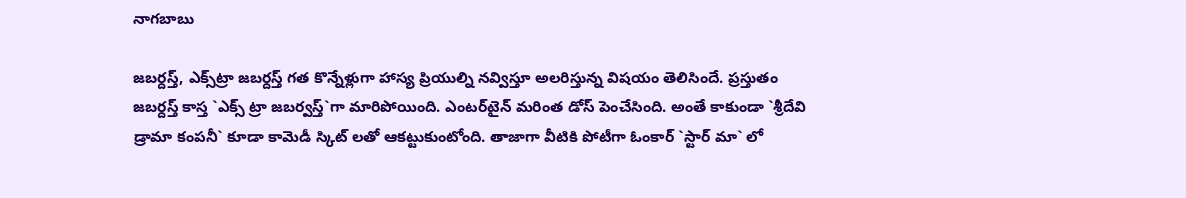నాగ‌బాబు

జ‌బ‌ర్ద‌స్త్‌, ఎక్స్‌ట్రా జ‌బ‌ర్ద‌స్త్ గ‌త కొన్నేళ్లుగా హాస్య ప్రియుల్ని న‌వ్విస్తూ అల‌రిస్తున్న విష‌యం తెలిసిందే. ప్ర‌స్తుతం జ‌బ‌ర్ద‌స్త్ కాస్త `ఎక్స్ ట్రా జ‌బ‌ర్వ‌స్త్‌`గా మారిపోయింది. ఎంట‌ర్‌టైన్ మ‌రింత డోస్ పెంచేసింది. అంతే కాకుండా `శ్రీ‌దేవి డ్రామా కంప‌నీ` కూడా కామెడీ స్కిట్ ల‌తో ఆక‌ట్టుకుంటోంది. తాజాగా వీటికి పోటీగా ఓంకార్ `స్టార్ మా` లో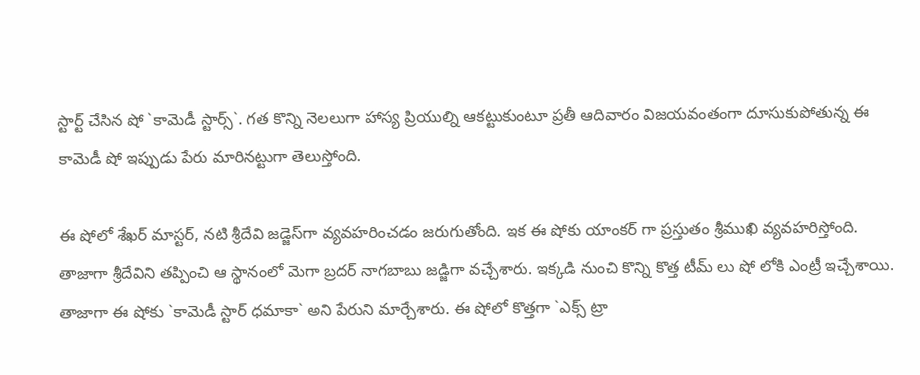స్టార్ట్ చేసిన షో `కామెడీ స్టార్స్‌`. గ‌త కొన్ని నెల‌లుగా హాస్య ప్రియుల్ని ఆక‌ట్టుకుంటూ ప్ర‌తీ ఆదివారం విజ‌య‌వంతంగా దూసుకుపోతున్న ఈ కామెడీ షో ఇప్పుడు పేరు మారిన‌ట్టుగా తెలుస్తోంది.

ఈ షోలో శేఖ‌ర్ మాస్ట‌ర్‌, న‌టి శ్రీ‌దేవి జ‌డ్జెస్‌గా వ్య‌వ‌హ‌రించ‌డం జ‌రుగుతోంది. ఇక ఈ షోకు యాంక‌ర్ గా ప్ర‌స్తుతం శ్రీ‌ముఖి వ్య‌వ‌హ‌రిస్తోంది. తాజాగా శ్రీ‌దేవిని త‌ప్పించి ఆ స్థానంలో మెగా బ్ర‌ద‌ర్ నాగ‌బాబు జ‌డ్జిగా వ‌చ్చేశారు. ఇక్క‌డి నుంచి కొన్ని కొత్త టీమ్ లు షో లోకి ఎంట్రీ ఇచ్చేశాయి. తాజాగా ఈ షోకు `కామెడీ స్టార్ ధ‌మాకా` అని పేరుని మార్చేశారు. ఈ షోలో కొత్త‌గా `ఎక్స్ ట్రా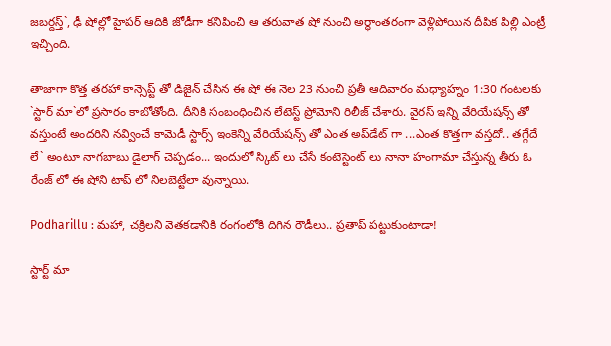జ‌బర్ద‌స్త్`, ఢీ షోల్లో హైప‌ర్ ఆదికి జోడీగా క‌నిపించి ఆ త‌రువాత షో నుంచి అర్థాంత‌రంగా వెళ్లిపోయిన దీపిక పిల్లి ఎంట్రీ ఇచ్చింది.

తాజాగా కొత్త త‌ర‌హా కాన్సెప్ట్ తో డిజైన్ చేసిన ఈ షో ఈ నెల 23 నుంచి ప్ర‌తీ ఆదివారం మ‌ధ్యాహ్నం 1:30 గంట‌ల‌కు `స్టార్ మా`లో ప్ర‌సారం కాబోతోంది. దీనికి సంబంధించిన లేటెస్ట్ ప్రోమోని రిలీజ్ చేశారు. వైర‌స్ ఇన్ని వేరియేష‌న్స్ తో వ‌స్తుంటే అంద‌రిని న‌వ్వించే కామెడీ స్టార్స్ ఇంకెన్ని వేరియేష‌న్స్ తో ఎంత అప్‌డేట్ గా ...ఎంత కొత్త‌గా వ‌స్త‌దో.. త‌గ్గేదే లే` అంటూ నాగ‌బాబు డైలాగ్ చెప్ప‌డం... ఇందులో స్కిట్ లు చేసే కంటెస్టెంట్ లు నానా హంగామా చేస్తున్న తీరు ఓ రేంజ్ లో ఈ షోని టాప్ లో నిల‌బెట్టేలా వున్నాయి.

Podharillu : మహా, చక్రిలని వెతకడానికి రంగంలోకి దిగిన రౌడీలు.. ప్రతాప్ పట్టుకుంటాడా!

స్టార్ట్ మా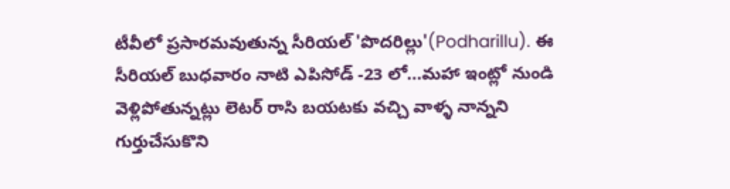టీవీలో ప్రసారమవుతున్న సీరియల్ 'పొదరిల్లు'(Podharillu). ఈ సీరియల్ బుధవారం నాటి ఎపిసోడ్ -23 లో...మహా ఇంట్లో నుండి వెళ్లిపోతున్నట్లు లెటర్ రాసి బయటకు వచ్చి వాళ్ళ నాన్నని గుర్తుచేసుకొని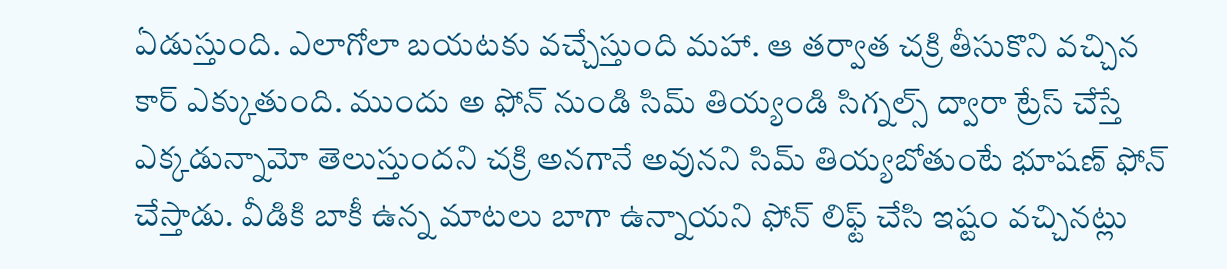ఏడుస్తుంది. ఎలాగోలా బయటకు వచ్చేస్తుంది మహా. ఆ తర్వాత చక్రి తీసుకొని వచ్చిన కార్ ఎక్కుతుంది. ముందు అ ఫోన్ నుండి సిమ్ తియ్యండి సిగ్నల్స్ ద్వారా ట్రేస్ చేస్తే ఎక్కడున్నామో తెలుస్తుందని చక్రి అనగానే అవునని సిమ్ తియ్యబోతుంటే భూషణ్ ఫోన్ చేస్తాడు. వీడికి బాకీ ఉన్న మాటలు బాగా ఉన్నాయని ఫోన్ లిఫ్ట్ చేసి ఇష్టం వచ్చినట్లు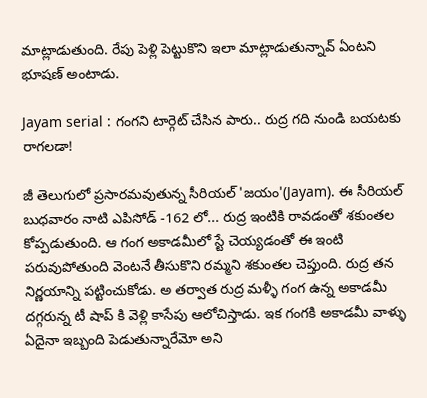మాట్లాడుతుంది. రేపు పెళ్లి పెట్టుకొని ఇలా మాట్లాడుతున్నావ్ ఏంటని భూషణ్ అంటాడు.

Jayam serial : గంగని టార్గెట్ చేసిన పారు.. రుద్ర గది నుండి బయటకు రాగలడా!

జీ తెలుగులో ప్రసారమవుతున్న సీరియల్ 'జయం'(Jayam). ఈ సీరియల్ బుధవారం నాటి ఎపిసోడ్ -162 లో... రుద్ర ఇంటికి రావడంతో శకుంతల కోప్పడుతుంది. ఆ గంగ అకాడమీలో స్టే చెయ్యడంతో ఈ ఇంటి పరువుపోతుంది వెంటనే తీసుకొని రమ్మని శకుంతల చెప్తుంది. రుద్ర తన నిర్ణయాన్ని పట్టించుకోడు. అ తర్వాత రుద్ర మళ్ళీ గంగ ఉన్న అకాడమీ దగ్గరున్న టీ షాప్ కి వెళ్లి కాసేపు ఆలోచిస్తాడు. ఇక గంగకి అకాడమీ వాళ్ళు ఏదైనా ఇబ్బంది పెడుతున్నారేమో అని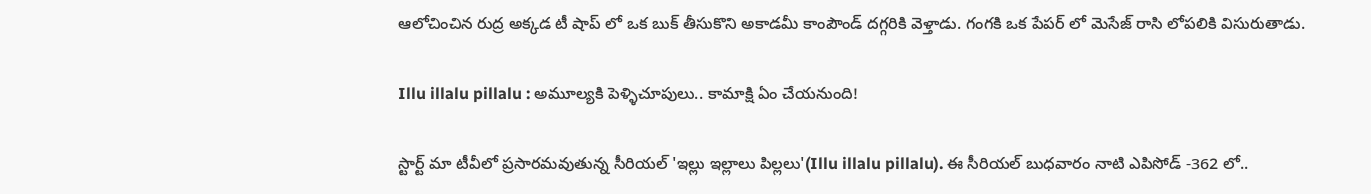ఆలోచించిన రుద్ర అక్కడ టీ షాప్ లో ఒక బుక్ తీసుకొని అకాడమీ కాంపౌండ్ దగ్గరికి వెళ్తాడు. గంగకి ఒక పేపర్ లో మెసేజ్ రాసి లోపలికి విసురుతాడు.

Illu illalu pillalu : అమూల్యకి పెళ్ళిచూపులు.. కామాక్షి ఏం చేయనుంది!

స్టార్ట్ మా టీవీలో ప్రసారమవుతున్న సీరియల్ 'ఇల్లు ఇల్లాలు పిల్లలు'(Illu illalu pillalu). ఈ సీరియల్ బుధవారం నాటి ఎపిసోడ్ -362 లో..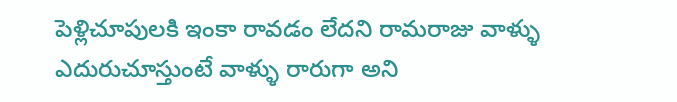పెళ్లిచూపులకి ఇంకా రావడం లేదని రామరాజు వాళ్ళు ఎదురుచూస్తుంటే వాళ్ళు రారుగా అని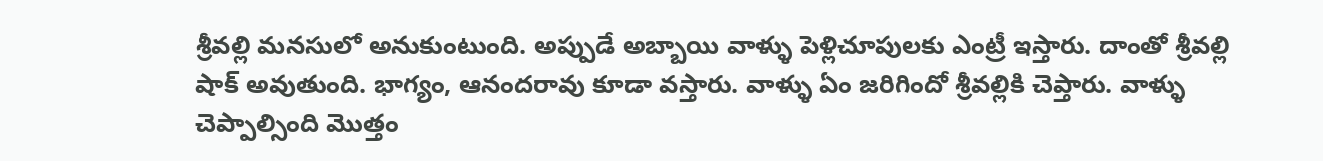శ్రీవల్లి మనసులో అనుకుంటుంది. అప్పుడే అబ్బాయి వాళ్ళు పెళ్లిచూపులకు ఎంట్రీ ఇస్తారు‌. దాంతో శ్రీవల్లి షాక్ అవుతుంది. భాగ్యం, ఆనందరావు కూడా వస్తారు. వాళ్ళు ఏం జరిగిందో శ్రీవల్లికి చెప్తారు. వాళ్ళు చెప్పాల్సింది మొత్తం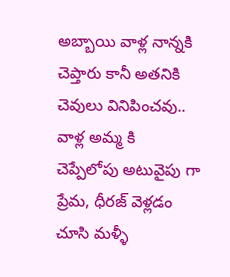అబ్బాయి వాళ్ల నాన్నకి చెప్తారు కానీ అతనికి చెవులు వినిపించవు.. వాళ్ల అమ్మ కి చెప్పేలోపు అటువైపు గా ప్రేమ, ధీరజ్ వెళ్లడం చూసి మళ్ళీ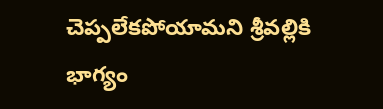చెప్పలేకపోయామని శ్రీవల్లికి భాగ్యం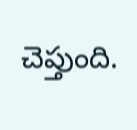చెప్తుంది.